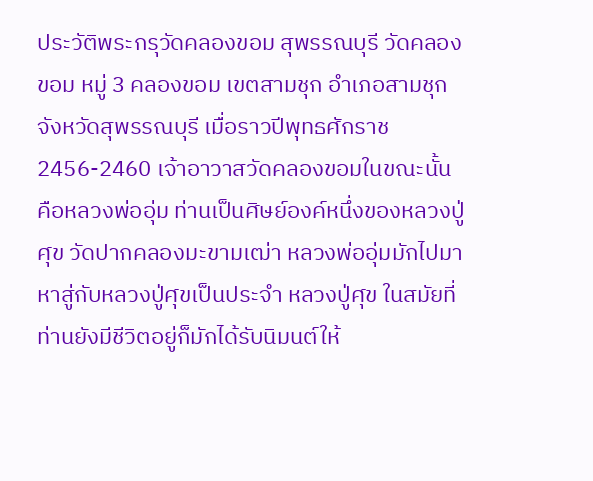ประวัติพระกรุวัดคลองขอม สุพรรณบุรี วัดคลองขอม หมู่ 3 คลองขอม เขตสามชุก อำเภอสามชุก จังหวัดสุพรรณบุรี เมื่อราวปีพุทธศักราช 2456-2460 เจ้าอาวาสวัดคลองขอมในขณะนั้น คือหลวงพ่ออุ่ม ท่านเป็นศิษย์องค์หนึ่งของหลวงปู่ศุข วัดปากคลองมะขามเฒ่า หลวงพ่ออุ่มมักไปมาหาสู่กับหลวงปู่ศุขเป็นประจำ หลวงปู่ศุข ในสมัยที่ท่านยังมีชีวิตอยู่ก็มักได้รับนิมนต์ให้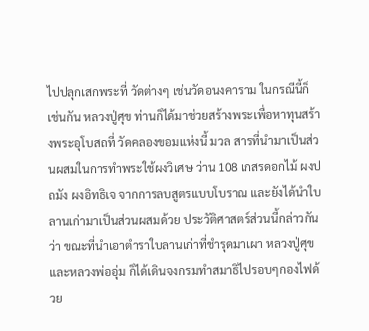ไปปลุกเสกพระที่ วัดต่างๆ เช่นวัดอนงคาราม ในกรณีนี้ก็เช่นกัน หลวงปู่ศุข ท่านก็ได้มาช่วยสร้างพระเพื่อหาทุนสร้างพระอุโบสถที่ วัดคลองขอมแห่งนี้ มวล สารที่นำมาเป็นส่วนผสมในการทำพระใช้ผงวิเศษ ว่าน 108 เกสรดอกไม้ ผงปถมัง ผงอิทธิเจ จากการลบสูตรแบบโบราณ และยังได้นำใบลานเก่ามาเป็นส่วนผสมด้วย ประวัติศาสตร์ส่วนนี้กล่าวกันว่า ขณะที่นำเอาตำราใบลานเก่าที่ชำรุดมาเผา หลวงปู่ศุข และหลวงพ่ออุ่ม ก็ได้เดินจงกรมทำสมาธิไปรอบๆกองไฟด้วย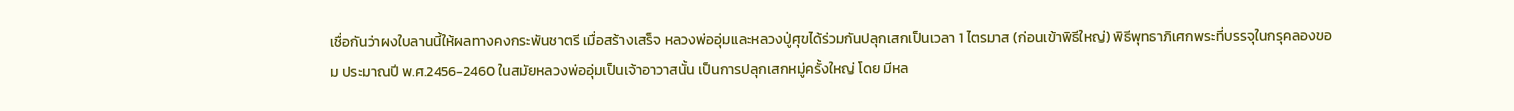เชื่อกันว่าผงใบลานนี้ให้ผลทางคงกระพันชาตรี เมื่อสร้างเสร็จ หลวงพ่ออุ่มและหลวงปู่ศุขได้ร่วมกันปลุกเสกเป็นเวลา 1 ไตรมาส (ก่อนเข้าพิธีใหญ่) พิธีพุทธาภิเศกพระที่บรรจุในกรุคลองขอม ประมาณปี พ.ศ.2456-2460 ในสมัยหลวงพ่ออุ่มเป็นเจ้าอาวาสนั้น เป็นการปลุกเสกหมู่ครั้งใหญ่ โดย มีหล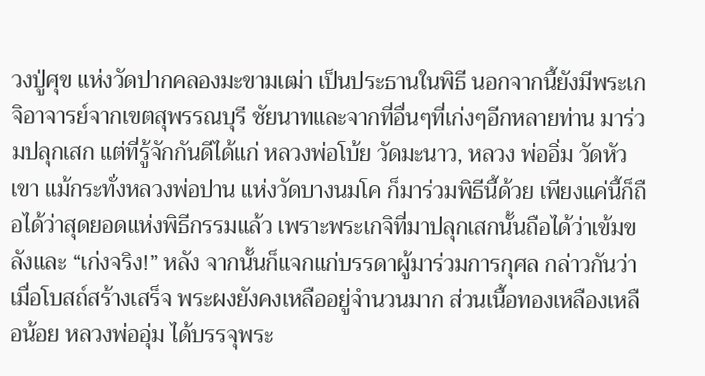วงปู่ศุข แห่งวัดปากคลองมะขามเฒ่า เป็นประธานในพิธี นอกจากนี้ยังมีพระเกจิอาจารย์จากเขตสุพรรณบุรี ชัยนาทและจากที่อื่นๆที่เก่งๆอีกหลายท่าน มาร่วมปลุกเสก แต่ที่รู้จักกันดีได้แก่ หลวงพ่อโบ้ย วัดมะนาว, หลวง พ่ออิ่ม วัดหัวเขา แม้กระทั่งหลวงพ่อปาน แห่งวัดบางนมโค ก็มาร่วมพิธีนี้ด้วย เพียงแค่นี้ก็ถือได้ว่าสุดยอดแห่งพิธีกรรมแล้ว เพราะพระเกจิที่มาปลุกเสกนั้นถือได้ว่าเข้มขลังและ “เก่งจริง!” หลัง จากนั้นก็แจกแก่บรรดาผู้มาร่วมการกุศล กล่าวกันว่า เมื่อโบสถ์สร้างเสร็จ พระผงยังคงเหลืออยู่จำนวนมาก ส่วนเนื้อทองเหลืองเหลือน้อย หลวงพ่ออุ่ม ได้บรรจุพระ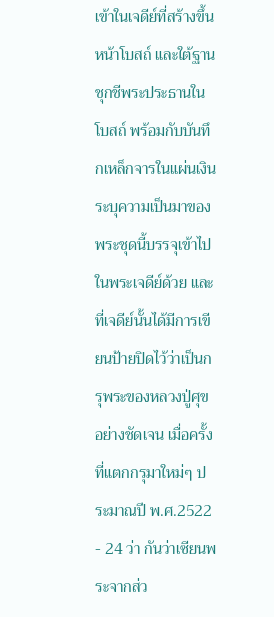เข้าในเจดีย์ที่สร้างขึ้นหน้าโบสถ์ และใต้ฐานชุกชีพระประธานในโบสถ์ พร้อมกับบันทึกเหล็กจารในแผ่นเงิน ระบุความเป็นมาของพระชุดนี้บรรจุเข้าไปในพระเจดีย์ด้วย และที่เจดีย์นั้นได้มีการเขียนป้ายปิดไว้ว่าเป็นกรุพระของหลวงปู่ศุขอย่างชัดเจน เมื่อครั้งที่แตกกรุมาใหม่ๆ ประมาณปี พ.ศ.2522 - 24 ว่า กันว่าเซียนพระจากส่ว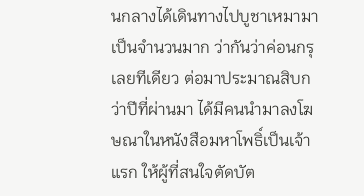นกลางได้เดินทางไปบูชาเหมามาเป็นจำนวนมาก ว่ากันว่าค่อนกรุเลยทีเดียว ต่อมาประมาณสิบกว่าปีที่ผ่านมา ได้มีคนนำมาลงโฆษณาในหนังสือมหาโพธิ์เป็นเจ้าแรก ให้ผู้ที่สนใจตัดบัต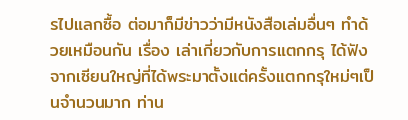รไปแลกซื้อ ต่อมาก็มีข่าวว่ามีหนังสือเล่มอื่นๆ ทำด้วยเหมือนกัน เรื่อง เล่าเกี่ยวกับการแตกกรุ ได้ฟังจากเซียนใหญ่ที่ได้พระมาตั้งแต่ครั้งแตกกรุใหม่ๆเป็นจำนวนมาก ท่าน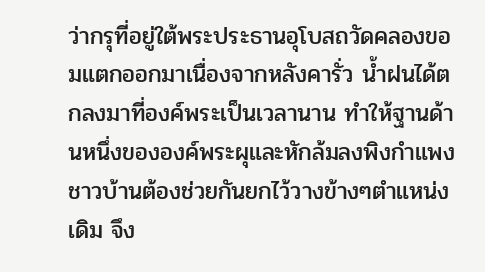ว่ากรุที่อยู่ใต้พระประธานอุโบสถวัดคลองขอมแตกออกมาเนื่องจากหลังคารั่ว น้ำฝนได้ตกลงมาที่องค์พระเป็นเวลานาน ทำให้ฐานด้านหนึ่งขององค์พระผุและหักล้มลงพิงกำแพง ชาวบ้านต้องช่วยกันยกไว้วางข้างๆตำแหน่งเดิม จึง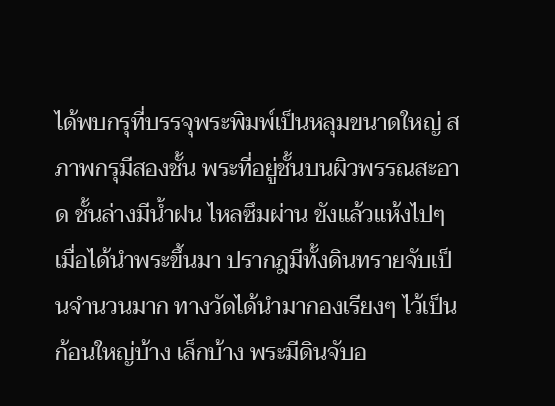ได้พบกรุที่บรรจุพระพิมพ์เป็นหลุมขนาดใหญ่ สภาพกรุมีสองชั้น พระที่อยู่ชั้นบนผิวพรรณสะอาด ชั้นล่างมีน้ำฝน ไหลซึมผ่าน ขังแล้วแห้งไปๆ เมื่อได้นำพระขึ้นมา ปรากฎมีทั้งดินทรายจับเป็นจำนวนมาก ทางวัดได้นำมากองเรียงๆ ไว้เป็นก้อนใหญ่บ้าง เล็กบ้าง พระมีดินจับอ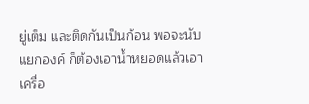ยู่เต็ม และติดกันเป็นก้อน พอจะนับแยกองค์ ก็ต้องเอาน้ำหยอดแล้วเอาเครื่อ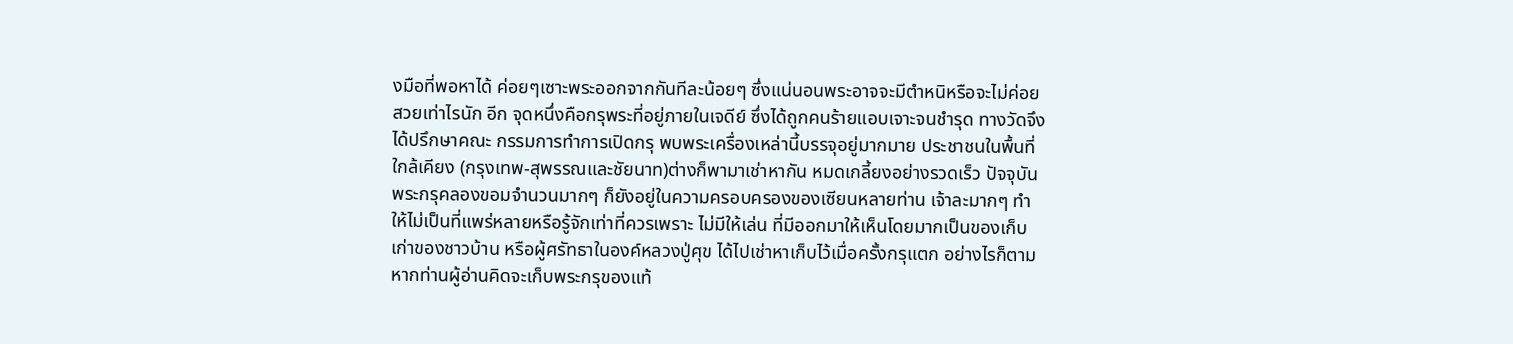งมือที่พอหาได้ ค่อยๆเซาะพระออกจากกันทีละน้อยๆ ซึ่งแน่นอนพระอาจจะมีตำหนิหรือจะไม่ค่อยสวยเท่าไรนัก อีก จุดหนึ่งคือกรุพระที่อยู่ภายในเจดีย์ ซึ่งได้ถูกคนร้ายแอบเจาะจนชำรุด ทางวัดจึงได้ปรึกษาคณะ กรรมการทำการเปิดกรุ พบพระเครื่องเหล่านี้บรรจุอยู่มากมาย ประชาชนในพื้นที่ใกล้เคียง (กรุงเทพ-สุพรรณและชัยนาท)ต่างก็พามาเช่าหากัน หมดเกลี้ยงอย่างรวดเร็ว ปัจจุบัน พระกรุคลองขอมจำนวนมากๆ ก็ยังอยู่ในความครอบครองของเซียนหลายท่าน เจ้าละมากๆ ทำให้ไม่เป็นที่แพร่หลายหรือรู้จักเท่าที่ควรเพราะ ไม่มีให้เล่น ที่มีออกมาให้เห็นโดยมากเป็นของเก็บเก่าของชาวบ้าน หรือผู้ศรัทธาในองค์หลวงปู่ศุข ได้ไปเช่าหาเก็บไว้เมื่อครั้งกรุแตก อย่างไรก็ตามหากท่านผู้อ่านคิดจะเก็บพระกรุของแท้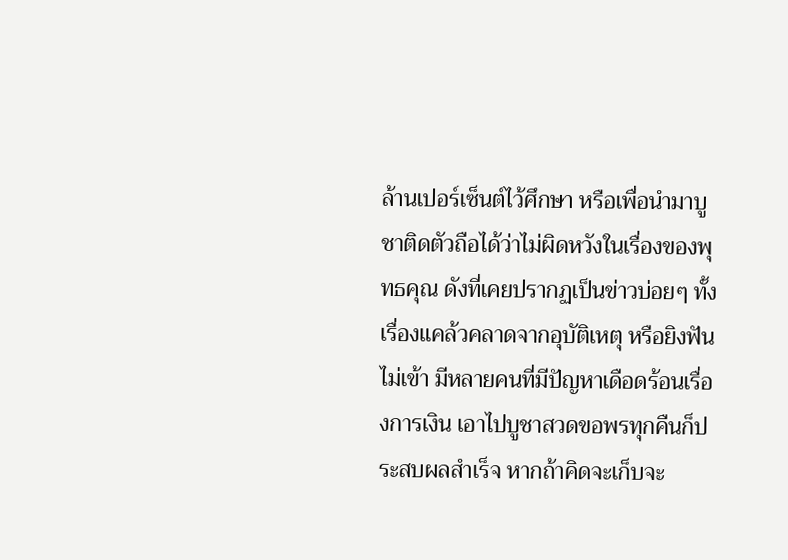ล้านเปอร์เซ็นต์ไว้ศึกษา หรือเพื่อนำมาบูชาติดตัวถือได้ว่าไม่ผิดหวังในเรื่องของพุทธคุณ ดังที่เคยปรากฏเป็นข่าวบ่อยๆ ทั้งเรื่องแคล้วคลาดจากอุบัติเหตุ หรือยิงฟันไม่เข้า มีหลายคนที่มีปัญหาเดือดร้อนเรื่องการเงิน เอาไปบูชาสวดขอพรทุกคืนก็ประสบผลสำเร็จ หากถ้าคิดจะเก็บจะ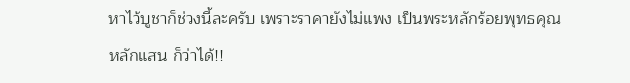หาไว้บูชาก็ช่วงนี้ละครับ เพราะราคายังไม่แพง เป็นพระหลักร้อยพุทธคุณหลักแสน ก็ว่าได้!!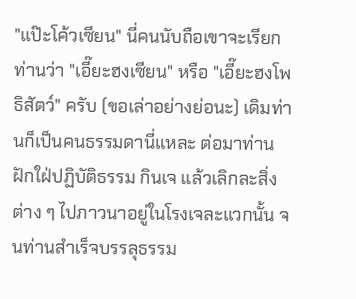"แป๊ะโค้วเซียน" นี่คนนับถือเขาจะเรียกท่านว่า "เอี๊ยะฮงเซียน" หรือ "เอี๊ยะฮงโพธิสัตว์" ครับ (ขอเล่าอย่างย่อนะ) เดิมท่านก็เป็นคนธรรมดานี่แหละ ต่อมาท่านฝักใฝ่ปฏิบัติธรรม กินเจ แล้วเลิกละสิ่งต่าง ๆ ไปภาวนาอยู่ในโรงเจละแวกนั้น จนท่านสำเร็จบรรลุธรรม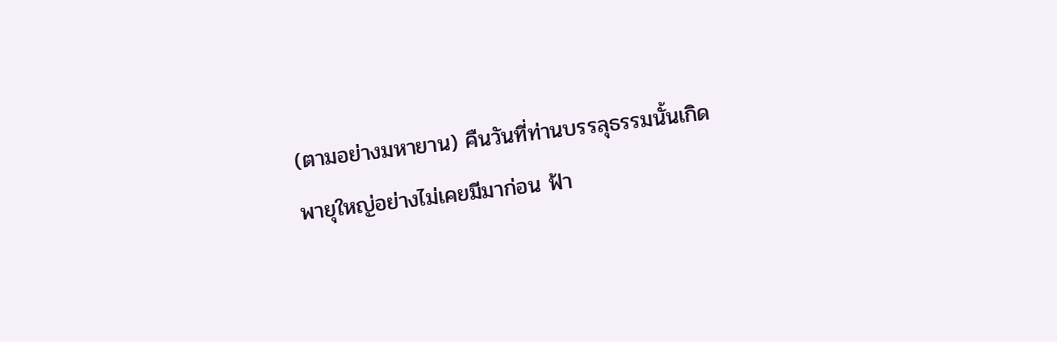(ตามอย่างมหายาน) คืนวันที่ท่านบรรลุธรรมนั้นเกิดพายุใหญ่อย่างไม่เคยมีมาก่อน ฟ้า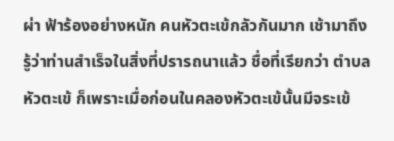ผ่า ฟ้าร้องอย่างหนัก คนหัวตะเข้กลัวกันมาก เช้ามาถึงรู้ว่าท่านสำเร็จในสิ่งที่ปรารถนาแล้ว ชื่อที่เรียกว่า ตำบลหัวตะเข้ ก็เพราะเมื่อก่อนในคลองหัวตะเข้นั้นมีจระเข้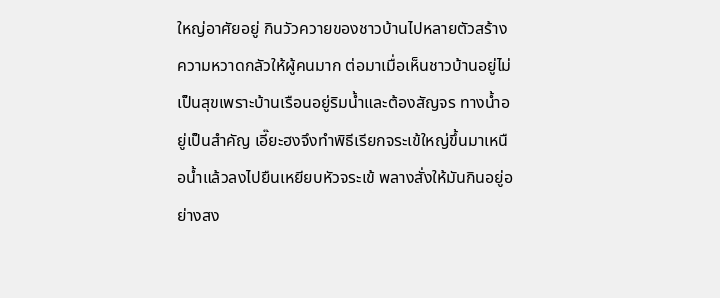ใหญ่อาศัยอยู่ กินวัวควายของชาวบ้านไปหลายตัวสร้างความหวาดกลัวให้ผู้คนมาก ต่อมาเมื่อเห็นชาวบ้านอยู่ไม่เป็นสุขเพราะบ้านเรือนอยู่ริมน้ำและต้องสัญจร ทางน้ำอยู่เป็นสำคัญ เอี๊ยะฮงจึงทำพิธีเรียกจระเข้ใหญ่ขึ้นมาเหนือน้ำแล้วลงไปยืนเหยียบหัวจระเข้ พลางสั่งให้มันกินอยู่อย่างสง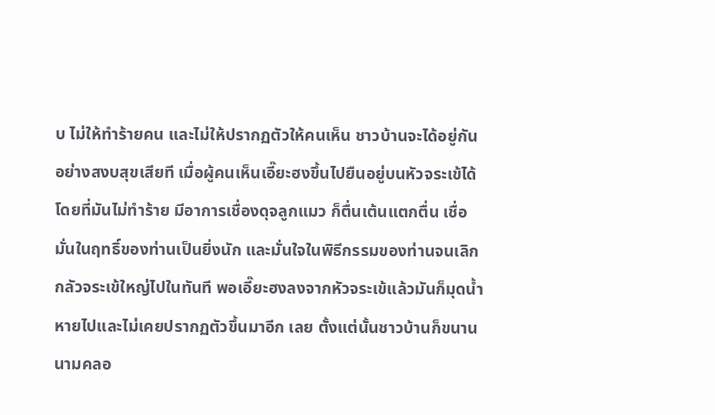บ ไม่ให้ทำร้ายคน และไม่ให้ปรากฏตัวให้คนเห็น ชาวบ้านจะได้อยู่กันอย่างสงบสุขเสียที เมื่อผู้คนเห็นเอี๊ยะฮงขึ้นไปยืนอยู่บนหัวจระเข้ได้โดยที่มันไม่ทำร้าย มีอาการเชื่องดุจลูกแมว ก็ตื่นเต้นแตกตื่น เชื่อมั่นในฤทธิ์ของท่านเป็นยิ่งนัก และมั่นใจในพิธีกรรมของท่านจนเลิกกลัวจระเข้ใหญ่ไปในทันที พอเอี๊ยะฮงลงจากหัวจระเข้แล้วมันก็มุดน้ำหายไปและไม่เคยปรากฏตัวขึ้นมาอีก เลย ตั้งแต่นั้นชาวบ้านก็ขนานนามคลอ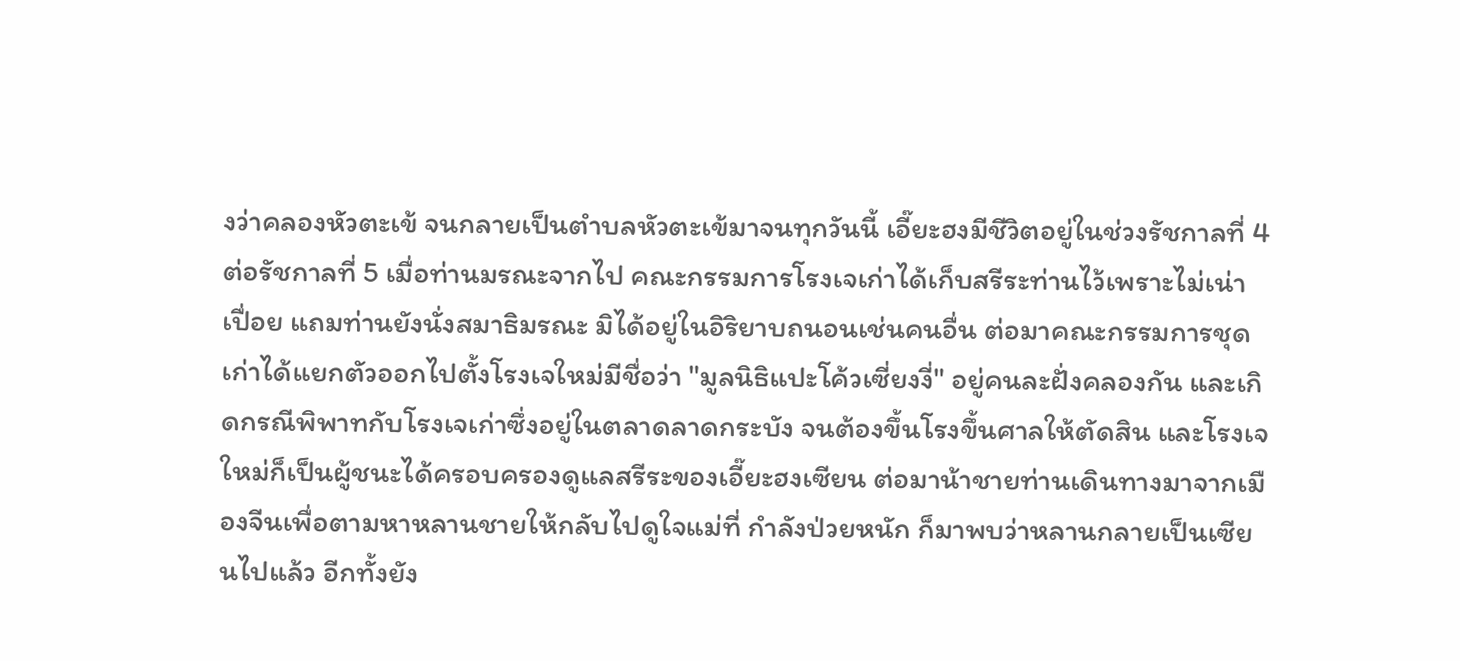งว่าคลองหัวตะเข้ จนกลายเป็นตำบลหัวตะเข้มาจนทุกวันนี้ เอี๊ยะฮงมีชีวิตอยู่ในช่วงรัชกาลที่ 4 ต่อรัชกาลที่ 5 เมื่อท่านมรณะจากไป คณะกรรมการโรงเจเก่าได้เก็บสรีระท่านไว้เพราะไม่เน่าเปื่อย แถมท่านยังนั่งสมาธิมรณะ มิได้อยู่ในอิริยาบถนอนเช่นคนอื่น ต่อมาคณะกรรมการชุดเก่าได้แยกตัวออกไปตั้งโรงเจใหม่มีชื่อว่า "มูลนิธิแปะโค้วเซี่ยงงี่" อยู่คนละฝั่งคลองกัน และเกิดกรณีพิพาทกับโรงเจเก่าซึ่งอยู่ในตลาดลาดกระบัง จนต้องขึ้นโรงขึ้นศาลให้ตัดสิน และโรงเจใหม่ก็เป็นผู้ชนะได้ครอบครองดูแลสรีระของเอี๊ยะฮงเซียน ต่อมาน้าชายท่านเดินทางมาจากเมืองจีนเพื่อตามหาหลานชายให้กลับไปดูใจแม่ที่ กำลังป่วยหนัก ก็มาพบว่าหลานกลายเป็นเซียนไปแล้ว อีกทั้งยัง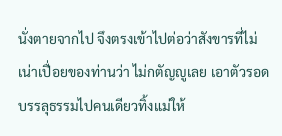นั่งตายจากไป จึงตรงเข้าไปต่อว่าสังขารที่ไม่เน่าเปื่อยของท่านว่า ไม่กตัญญูเลย เอาตัวรอดบรรลุธรรมไปคนเดียวทิ้งแม่ให้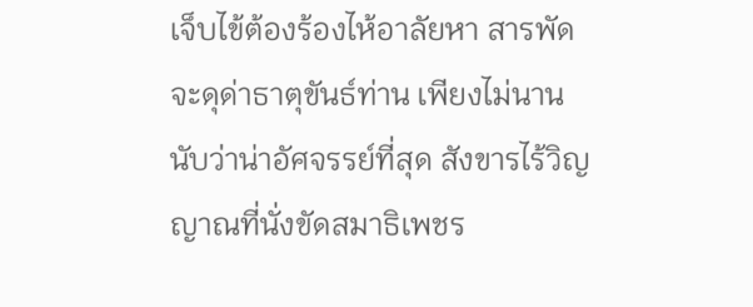เจ็บไข้ต้องร้องไห้อาลัยหา สารพัดจะดุด่าธาตุขันธ์ท่าน เพียงไม่นานนับว่าน่าอัศจรรย์ที่สุด สังขารไร้วิญญาณที่นั่งขัดสมาธิเพชร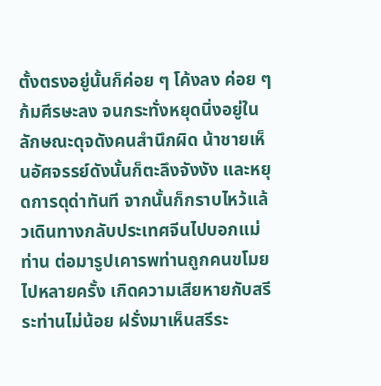ตั้งตรงอยู่นั้นก็ค่อย ๆ โค้งลง ค่อย ๆ ก้มศีรษะลง จนกระทั่งหยุดนิ่งอยู่ในลักษณะดุจดังคนสำนึกผิด น้าชายเห็นอัศจรรย์ดังนั้นก็ตะลึงจังงัง และหยุดการดุด่าทันที จากนั้นก็กราบไหว้แล้วเดินทางกลับประเทศจีนไปบอกแม่ท่าน ต่อมารูปเคารพท่านถูกคนขโมยไปหลายครั้ง เกิดความเสียหายกับสรีระท่านไม่น้อย ฝรั่งมาเห็นสรีระ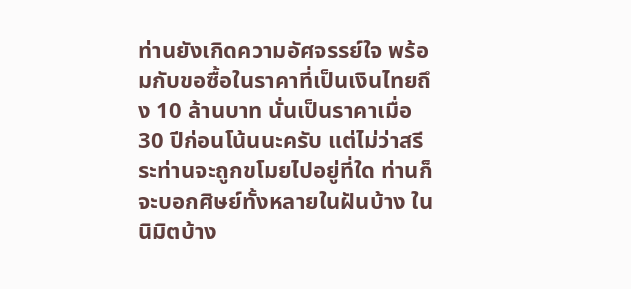ท่านยังเกิดความอัศจรรย์ใจ พร้อมกับขอซื้อในราคาที่เป็นเงินไทยถึง 10 ล้านบาท นั่นเป็นราคาเมื่อ 30 ปีก่อนโน้นนะครับ แต่ไม่ว่าสรีระท่านจะถูกขโมยไปอยู่ที่ใด ท่านก็จะบอกศิษย์ทั้งหลายในฝันบ้าง ในนิมิตบ้าง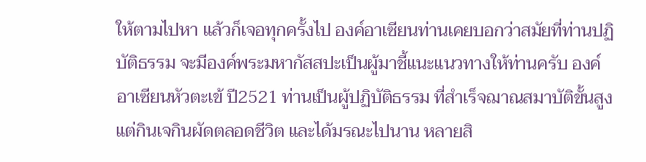ให้ตามไปหา แล้วก็เจอทุกครั้งไป องค์อาเซียนท่านเคยบอกว่าสมัยที่ท่านปฏิบัติธรรม จะมีองค์พระมหากัสสปะเป็นผู้มาชี้แนะแนวทางให้ท่านครับ องค์อาเซียนหัวตะเข้ ปี2521 ท่านเป็นผู้ปฏิบัติธรรม ที่สำเร็จฌาณสมาบัติขั้นสูง แต่กินเจกินผัดตลอดชีวิต และได้มรณะไปนาน หลายสิ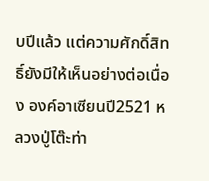บปีแล้ว แต่ความศักดิ์สิทธิ์ยังมีให้เห็นอย่างต่อเนื่อง องค์อาเซียนปี2521 หลวงปู่โต๊ะท่า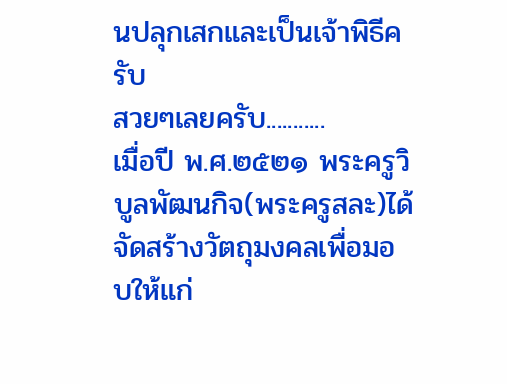นปลุกเสกและเป็นเจ้าพิธีครับ
สวยๆเลยครับ...........
เมื่อปี พ.ศ.๒๕๒๑ พระครูวิบูลพัฒนกิจ(พระครูสละ)ได้จัดสร้างวัตถุมงคลเพื่อมอบให้แก่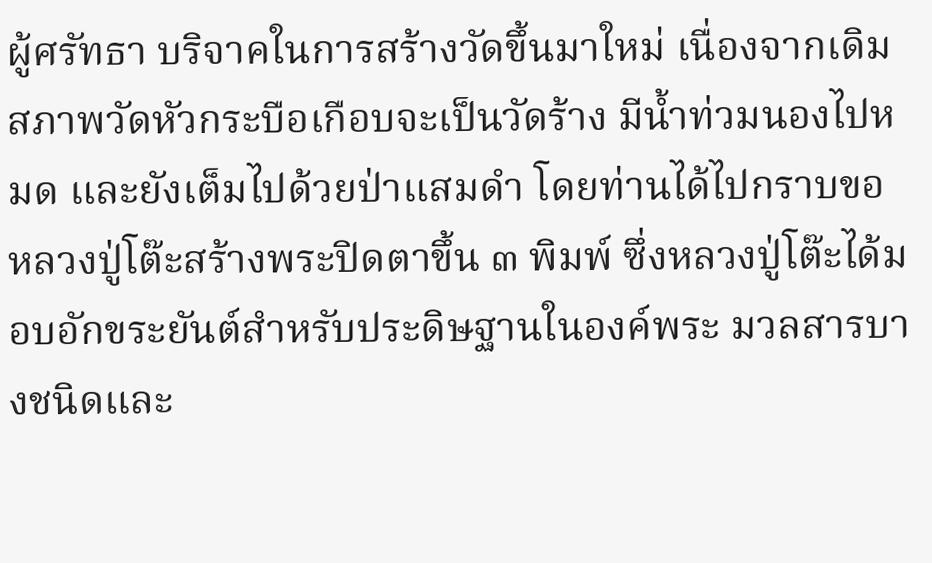ผู้ศรัทธา บริจาคในการสร้างวัดขึ้นมาใหม่ เนื่องจากเดิมสภาพวัดหัวกระบือเกือบจะเป็นวัดร้าง มีน้ำท่วมนองไปหมด และยังเต็มไปด้วยป่าแสมดำ โดยท่านได้ไปกราบขอหลวงปู่โต๊ะสร้างพระปิดตาขึ้น ๓ พิมพ์ ซึ่งหลวงปู่โต๊ะได้มอบอักขระยันต์สำหรับประดิษฐานในองค์พระ มวลสารบางชนิดและ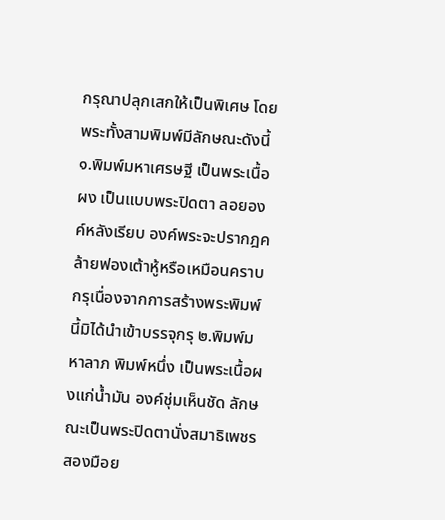กรุณาปลุกเสกให้เป็นพิเศษ โดยพระทั้งสามพิมพ์มีลักษณะดังนี้ ๑.พิมพ์มหาเศรษฐี เป็นพระเนื้อผง เป็นแบบพระปิดตา ลอยองค์หลังเรียบ องค์พระจะปรากฎคล้ายฟองเต้าหู้หรือเหมือนคราบกรุเนื่องจากการสร้างพระพิมพ์นี้มิได้นำเข้าบรรจุกรุ ๒.พิมพ์มหาลาภ พิมพ์หนึ่ง เป็นพระเนื้อผงแก่น้ำมัน องค์ชุ่มเห็นชัด ลักษณะเป็นพระปิดตานั่งสมาธิเพชร สองมือย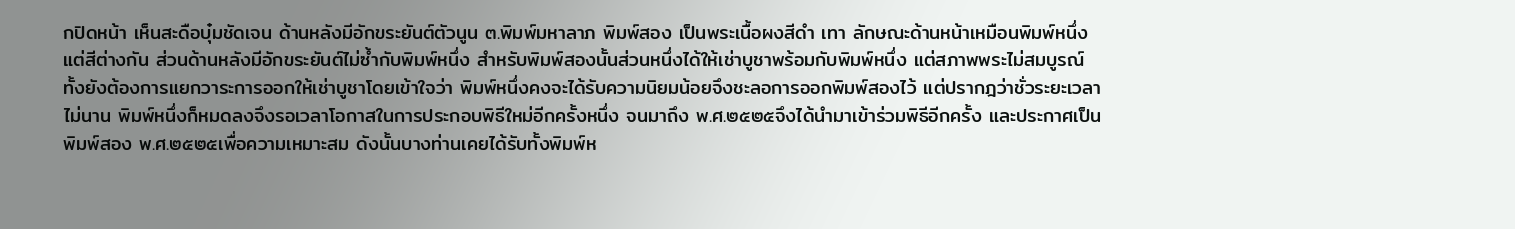กปิดหน้า เห็นสะดือบุ๋มชัดเจน ด้านหลังมีอักขระยันต์ตัวนูน ๓.พิมพ์มหาลาภ พิมพ์สอง เป็นพระเนื้อผงสีดำ เทา ลักษณะด้านหน้าเหมือนพิมพ์หนึ่งแต่สีต่างกัน ส่วนด้านหลังมีอักขระยันต์ไม่ซ้ำกับพิมพ์หนึ่ง สำหรับพิมพ์สองนั้นส่วนหนึ่งได้ให้เช่าบูชาพร้อมกับพิมพ์หนึ่ง แต่สภาพพระไม่สมบูรณ์ทั้งยังต้องการแยกวาระการออกให้เช่าบูชาโดยเข้าใจว่า พิมพ์หนึ่งคงจะได้รับความนิยมน้อยจึงชะลอการออกพิมพ์สองไว้ แต่ปรากฎว่าชั่วระยะเวลาไม่นาน พิมพ์หนึ่งก็หมดลงจึงรอเวลาโอกาสในการประกอบพิธีใหม่อีกครั้งหนึ่ง จนมาถึง พ.ศ.๒๕๒๕จึงได้นำมาเข้าร่วมพิธีอีกครั้ง และประกาศเป็นพิมพ์สอง พ.ศ.๒๕๒๕เพื่อความเหมาะสม ดังนั้นบางท่านเคยได้รับทั้งพิมพ์ห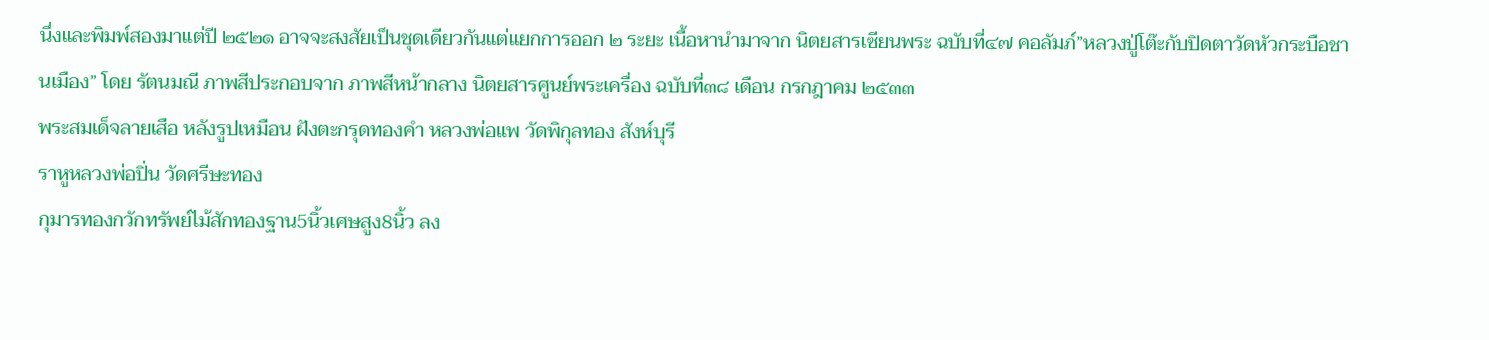นึ่งและพิมพ์สองมาแต่ปี ๒๕๒๑ อาจจะสงสัยเป็นชุดเดียวกันแต่แยกการออก ๒ ระยะ เนื้อหานำมาจาก นิตยสารเซียนพระ ฉบับที่๔๗ คอลัมภ์”หลวงปู่โต๊ะกับปิดตาวัดหัวกระบือชานเมือง” โดย รัตนมณี ภาพสีประกอบจาก ภาพสีหน้ากลาง นิตยสารศูนย์พระเครื่อง ฉบับที่๓๘ เดือน กรกฎาคม ๒๕๓๓
พระสมเด็จลายเสือ หลังรูปเหมือน ฝังตะกรุดทองคำ หลวงพ่อแพ วัดพิกุลทอง สังห์บุรี
ราหูหลวงพ่อปิ่น วัดศรีษะทอง
กุมารทองกวักทรัพย์ไม้สักทองฐาน5นิ้วเศษสูง8นิ้ว ลง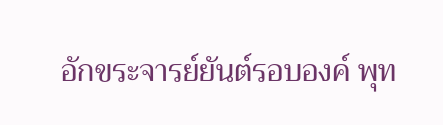อักขระจารย์ยันต์รอบองค์ พุท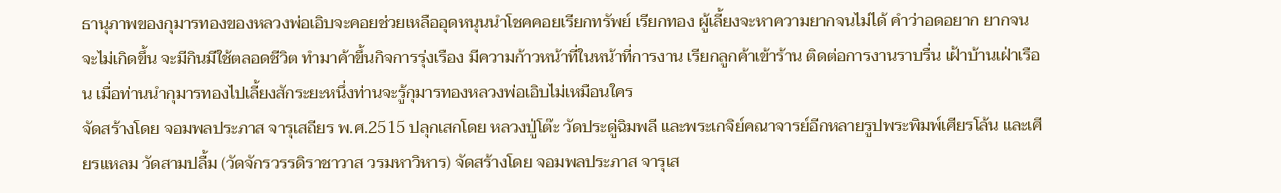ธานุภาพของกุมารทองของหลวงพ่อเอิบจะคอยช่วยเหลืออุดหนุนนำโชคคอยเรียกทรัพย์ เรียกทอง ผู้เลี้ยงจะหาความยากจนไม่ได้ คำว่าอดอยาก ยากจนจะไม่เกิดขึ้น จะมีกินมีใช้ตลอดชีวิต ทำมาค้าขึ้นกิจการรุ่งเรือง มีความก้าวหน้าที่ในหน้าที่การงาน เรียกลูกค้าเข้าร้าน ติดต่อการงานราบรื่น เฝ้าบ้านเฝ่าเรือน เมื่อท่านนำกุมารทองไปเลี้ยงสักระยะหนึ่งท่านจะรู้กุมารทองหลวงพ่อเอิบไม่เหมือนใคร
จัดสร้างโดย จอมพลประภาส จารุเสถียร พ.ศ.2515 ปลุกเสกโดย หลวงปู่โต๊ะ วัดประดู่ฉิมพลี และพระเกจิย์คณาจารย์อีกหลายรูปพระพิมพ์เศียรโล้น และเศียรแหลม วัดสามปลื้ม (วัดจักรวรรดิราชาวาส วรมหาวิหาร) จัดสร้างโดย จอมพลประภาส จารุเส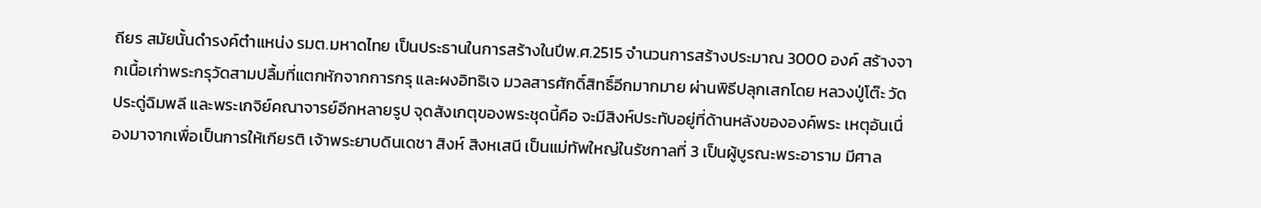ถียร สมัยนั้นดำรงค์ตำแหน่ง รมต.มหาดไทย เป็นประธานในการสร้างในปีพ.ศ.2515 จำนวนการสร้างประมาณ 3000 องค์ สร้างจากเนื้อเก่าพระกรุวัดสามปลื้มที่แตกหักจากการกรุ และผงอิทธิเจ มวลสารศักดิ์สิทธิ์อีกมากมาย ผ่านพิธีปลุกเสกโดย หลวงปู่โต๊ะ วัดประดู่ฉิมพลี และพระเกจิย์คณาจารย์อีกหลายรูป จุดสังเกตุของพระชุดนี้คือ จะมีสิงห์ประทับอยู่ที่ด้านหลังขององค์พระ เหตุอันเนื่องมาจากเพื่อเป็นการให้เกียรติ เจ้าพระยาบดินเดชา สิงห์ สิงหเสนี เป็นแม่ทัพใหญ่ในรัชกาลที่ 3 เป็นผู้บูรณะพระอาราม มีศาล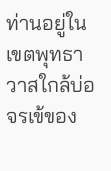ท่านอยู่ในเขตพุทธาวาสใกล้บ่อจรเข้ของ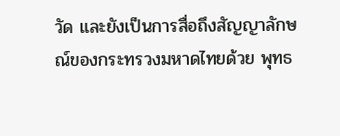วัด และยังเป็นการสื่อถึงสัญญาลักษณ์ของกระทรวงมหาดไทยด้วย พุทธ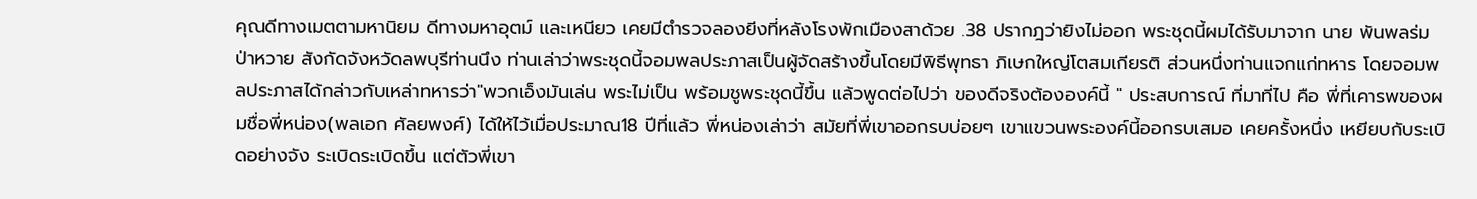คุณดีทางเมตตามหานิยม ดีทางมหาอุตม์ เเละเหนียว เคยมีตำรวจลองยีงที่หลังโรงพักเมืองสาด้วย .38 ปรากฎว่ายิงไม่ออก พระชุดนี้ผมได้รับมาจาก นาย พันพลร่มป่าหวาย สังกัดจังหวัดลพบุรีท่านนึง ท่านเล่าว่าพระชุดนี้จอมพลประภาสเป็นผู้จัดสร้างขึ้นโดยมีพิธีพุทธา ภิเษกใหญ่โตสมเกียรติ ส่วนหนึ่งท่านแจกแก่ทหาร โดยจอมพลประภาสได้กล่าวกับเหล่าทหารว่า"พวกเอ็งมันเล่น พระไม่เป็น พร้อมชูพระชุดนี้ขึ้น แล้วพูดต่อไปว่า ของดีจริงต้ององค์นี้ " ประสบการณ์ ที่มาที่ไป คือ พี่ที่เคารพของผมชื่อพี่หน่อง(พลเอก ศัลยพงศ์) ได้ให้ไว้เมื่อประมาณ18 ปีที่แล้ว พี่หน่องเล่าว่า สมัยที่พี่เขาออกรบบ่อยๆ เขาแขวนพระองค์นี้ออกรบเสมอ เคยครั้งหนึ่ง เหยียบกับระเบิดอย่างจัง ระเบิดระเบิดขึ้น แต่ตัวพี่เขา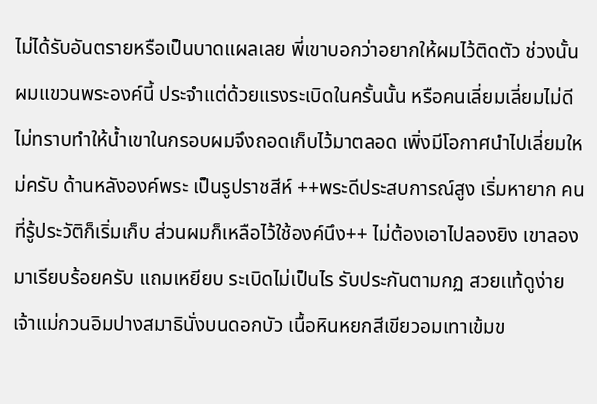ไม่ได้รับอันตรายหรือเป็นบาดแผลเลย พี่เขาบอกว่าอยากให้ผมไว้ติดตัว ช่วงนั้นผมแขวนพระองค์นี้ ประจำแต่ด้วยแรงระเบิดในครั้นนั้น หรือคนเลี่ยมเลี่ยมไม่ดีไม่ทราบทำให้น้ำเขาในกรอบผมจึงถอดเก็บไว้มาตลอด เพิ่งมีโอกาศนำไปเลี่ยมใหม่ครับ ด้านหลังองค์พระ เป็นรูปราชสีห์ ++พระดีประสบการณ์สูง เริ่มหายาก คนที่รู้ประวัติก็เริ่มเก็บ ส่วนผมก็เหลือไว้ใช้องค์นึง++ ไม่ต้องเอาไปลองยิง เขาลองมาเรียบร้อยครับ เเถมเหยียบ ระเบิดไม่เป็นไร รับประกันตามกฏ สวยเเท้ดูง่าย
เจ้าแม่กวนอิมปางสมาธินั่งบนดอกบัว เนื้อหินหยกสีเขียวอมเทาเข้มข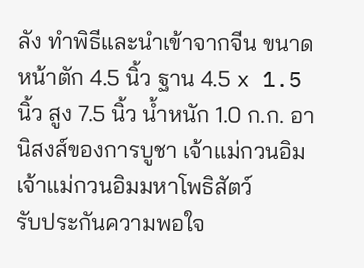ลัง ทำพิธีและนำเข้าจากจีน ขนาดหน้าตัก 4.5 นิ้ว ฐาน 4.5 x 1.5 นิ้ว สูง 7.5 นิ้ว น้ำหนัก 1.0 ก.ก. อานิสงส์ของการบูชา เจ้าแม่กวนอิม เจ้าแม่กวนอิมมหาโพธิสัตว์
รับประกันความพอใจ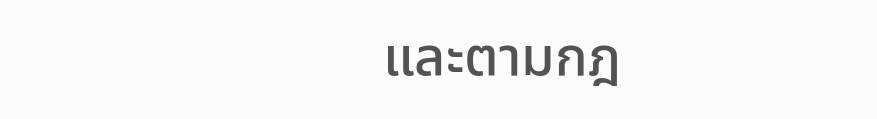และตามกฎ